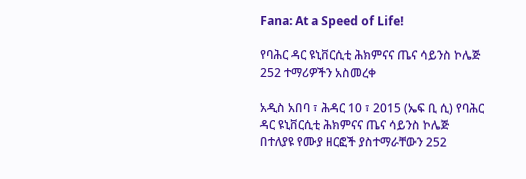Fana: At a Speed of Life!

የባሕር ዳር ዩኒቨርሲቲ ሕክምናና ጤና ሳይንስ ኮሌጅ 252 ተማሪዎችን አስመረቀ

አዲስ አበባ ፣ ሕዳር 10 ፣ 2015 (ኤፍ ቢ ሲ) የባሕር ዳር ዩኒቨርሲቲ ሕክምናና ጤና ሳይንስ ኮሌጅ በተለያዩ የሙያ ዘርፎች ያስተማራቸውን 252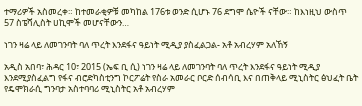ተማሪዎች አስመረቀ። ከተመራቂዎቹ መካከል 176ቱ ወንድ ሲሆኑ 76 ደግሞ ሴዮች ናቸው። ከእነዚህ ውስጥ 57 ስፔሻሊስት ሀኪሞች መሆናቸውን…

ነገን ዛሬ ላይ ለመገንባት ባለ ጥረት እንደፋና ዓይነት ሚዲያ ያስፈልጋል- አቶ አብረሃም አለኸኝ

አዲስ አበባ፣ ሕዳር 10፣ 2015 (ኤፍ ቢ ሲ) ነገን ዛሬ ላይ ለመገንባት ባለ ጥረት እንደፋና ዓይነት ሚዲያ እንደሚያስፈልግ የፋና ብሮድካስቲንግ ኮርፖሬት የስራ አመራር ቦርድ ሰብሳቢ እና በጠቅላይ ሚኒስትር ፅህፈት ቤት የዴሞክራሲ ግንባታ አስተባባሪ ሚኒስትር አቶ አብረሃም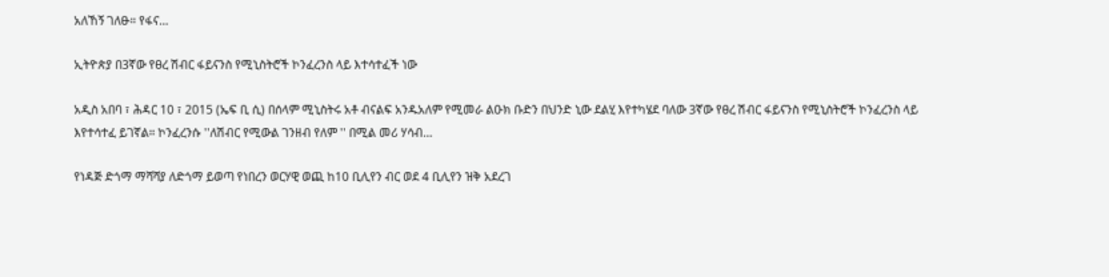አለኸኝ ገለፁ። የፋና…

ኢትዮጵያ በ3ኛው የፀረ ሽብር ፋይናንስ የሚኒስትሮች ኮንፈረንስ ላይ እተሳተፈች ነው

አዲስ አበባ ፣ ሕዳር 10 ፣ 2015 (ኤፍ ቢ ሲ) በሰላም ሚኒስትሩ አቶ ብናልፍ አንዱአለም የሚመራ ልዑክ ቡድን በህንድ ኒው ደልሂ እየተካሄደ ባለው 3ኛው የፀረ ሽብር ፋይናንስ የሚኒስትሮች ኮንፈረንስ ላይ እየተሳተፈ ይገኛል። ኮንፈረንሱ ''ለሽብር የሚውል ገንዘብ የለም '' በሚል መሪ ሃሳብ…

የነዳጅ ድጎማ ማሻሻያ ለድጎማ ይወጣ የነበረን ወርሃዊ ወጪ ከ10 ቢሊየን ብር ወደ 4 ቢሊየን ዝቅ አደረገ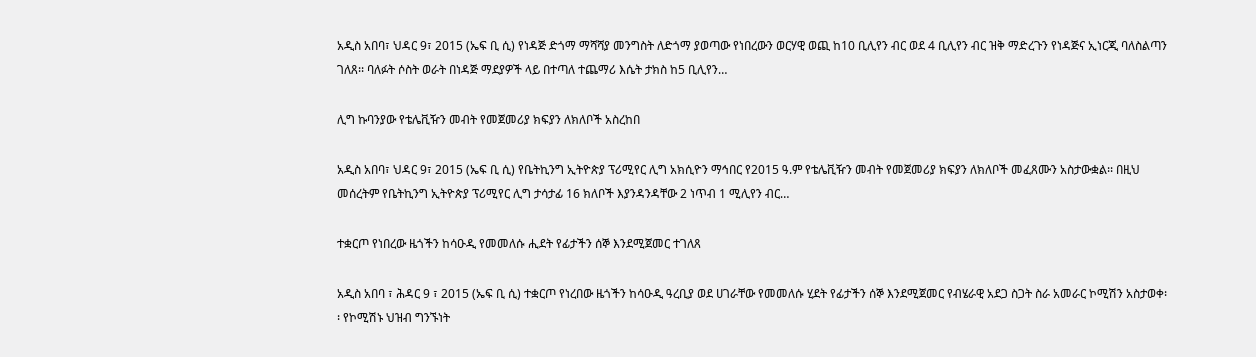አዲስ አበባ፣ ህዳር 9፣ 2015 (ኤፍ ቢ ሲ) የነዳጅ ድጎማ ማሻሻያ መንግስት ለድጎማ ያወጣው የነበረውን ወርሃዊ ወጪ ከ10 ቢሊየን ብር ወደ 4 ቢሊየን ብር ዝቅ ማድረጉን የነዳጅና ኢነርጂ ባለስልጣን ገለጸ፡፡ ባለፉት ሶስት ወራት በነዳጅ ማደያዎች ላይ በተጣለ ተጨማሪ እሴት ታክስ ከ5 ቢሊየን…

ሊግ ኩባንያው የቴሌቪዥን መብት የመጀመሪያ ክፍያን ለክለቦች አስረከበ

አዲስ አበባ፣ ህዳር 9፣ 2015 (ኤፍ ቢ ሲ) የቤትኪንግ ኢትዮጵያ ፕሪሚየር ሊግ አክሲዮን ማኅበር የ2015 ዓ.ም የቴሌቪዥን መብት የመጀመሪያ ክፍያን ለክለቦች መፈጸሙን አስታውቋል፡፡ በዚህ መሰረትም የቤትኪንግ ኢትዮጵያ ፕሪሚየር ሊግ ታሳታፊ 16 ክለቦች እያንዳንዳቸው 2 ነጥብ 1 ሚሊየን ብር…

ተቋርጦ የነበረው ዜጎችን ከሳዑዲ የመመለሱ ሒደት የፊታችን ሰኞ እንደሚጀመር ተገለጸ

አዲስ አበባ ፣ ሕዳር 9 ፣ 2015 (ኤፍ ቢ ሲ) ተቋርጦ የነረበው ዜጎችን ከሳዑዲ ዓረቢያ ወደ ሀገራቸው የመመለሱ ሂደት የፊታችን ሰኞ እንደሚጀመር የብሄራዊ አደጋ ስጋት ስራ አመራር ኮሚሽን አስታወቀ፡፡ የኮሚሽኑ ህዝብ ግንኙነት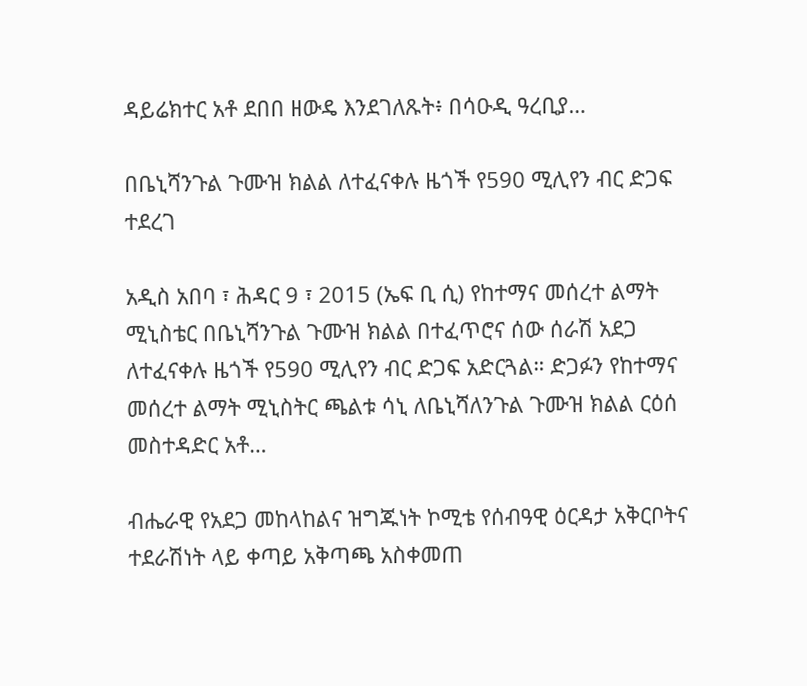ዳይሬክተር አቶ ደበበ ዘውዴ እንደገለጹት፥ በሳዑዲ ዓረቢያ…

በቤኒሻንጉል ጉሙዝ ክልል ለተፈናቀሉ ዜጎች የ590 ሚሊየን ብር ድጋፍ ተደረገ

አዲስ አበባ ፣ ሕዳር 9 ፣ 2015 (ኤፍ ቢ ሲ) የከተማና መሰረተ ልማት ሚኒስቴር በቤኒሻንጉል ጉሙዝ ክልል በተፈጥሮና ሰው ሰራሽ አደጋ ለተፈናቀሉ ዜጎች የ590 ሚሊየን ብር ድጋፍ አድርጓል። ድጋፉን የከተማና መሰረተ ልማት ሚኒስትር ጫልቱ ሳኒ ለቤኒሻለንጉል ጉሙዝ ክልል ርዕሰ መስተዳድር አቶ…

ብሔራዊ የአደጋ መከላከልና ዝግጁነት ኮሚቴ የሰብዓዊ ዕርዳታ አቅርቦትና ተደራሽነት ላይ ቀጣይ አቅጣጫ አስቀመጠ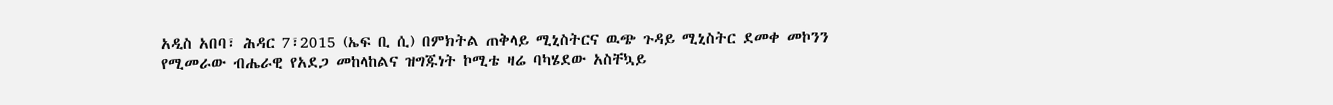አዲስ አበባ፣ ሕዳር 7፣2015 (ኤፍ ቢ ሲ) በምክትል ጠቅላይ ሚኒስትርና ዉጭ ጉዳይ ሚኒስትር ደመቀ መኮንን የሚመራው ብሔራዊ የአደጋ መከላከልና ዝግጁነት ኮሚቴ ዛሬ ባካሄደው አስቸኳይ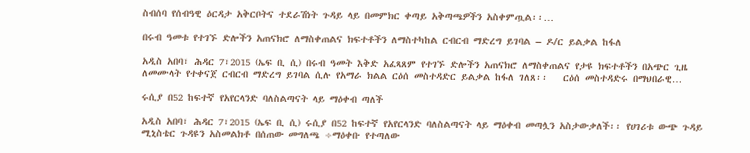ስብሰባ የሰብዓዊ ዕርዳታ አቅርቦትና ተደራሽነት ጉዳይ ላይ በመምክር ቀጣይ አቅጣጫዎችን አስቀምጧል፡፡…

በሩብ ዓመቱ የተገኙ ድሎችን አጠናክሮ ለማስቀጠልና ክፍተቶችን ለማስተካከል ርብርብ ማድረግ ይገባል – ዶ/ር ይልቃል ከፋለ

አዲስ አበባ፣ ሕዳር 7፣2015 (ኤፍ ቢ ሲ) በሩብ ዓመት እቅድ አፈጻጸም የተገኙ ድሎችን አጠናክሮ ለማስቀጠልና የታዩ ክፍተቶችን በአጭር ጊዜ ለመሙላት የተቀናጀ ርብርብ ማድረግ ይገባል ሲሉ የአማራ ክልል ርዕሰ መስተዳድር ይልቃል ከፋለ ገለጸ፡፡   ርዕሰ መስተዳድሩ በማህበራዊ…

ሩሲያ በ52 ከፍተኛ የአየርላንድ ባለስልጣናት ላይ ማዕቀብ ጣለች

አዲስ አበባ፣ ሕዳር 7፣2015 (ኤፍ ቢ ሲ) ሩሲያ በ52 ከፍተኛ የአየርላንድ ባለስልጣናት ላይ ማዕቀብ መጣሏን አስታውቃለች፡፡ የሀገሪቱ ውጭ ጉዳይ ሚኒስቴር ጉዳዩን አስመልክቶ በሰጠው መግለጫ ÷ማዕቀቡ የተጣለው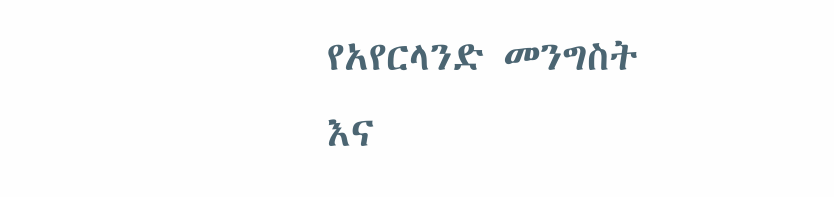የአየርላንድ መንግስት እና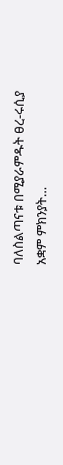ባለስልጣናቱ በሚያራምዱት ፀረ-ሩሲያ አቋም ምክንያት…